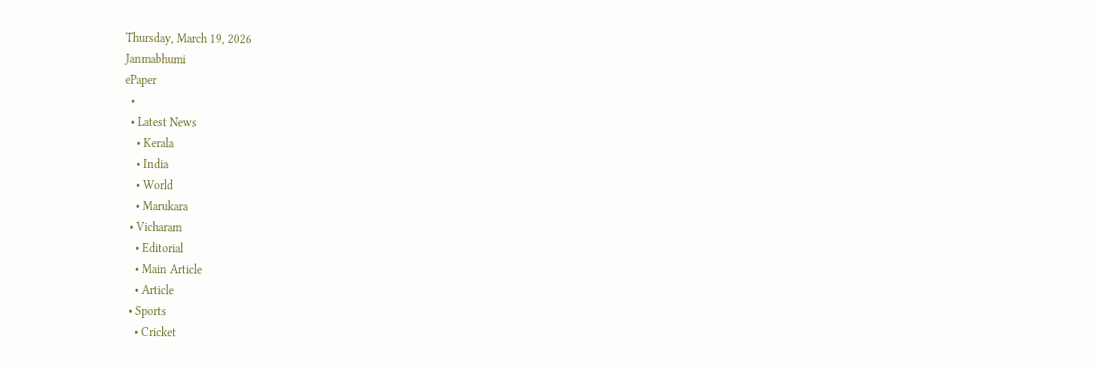Thursday, March 19, 2026
Janmabhumi
ePaper
  •
  • Latest News
    • Kerala
    • India
    • World
    • Marukara
  • Vicharam
    • Editorial
    • Main Article
    • Article
  • Sports
    • Cricket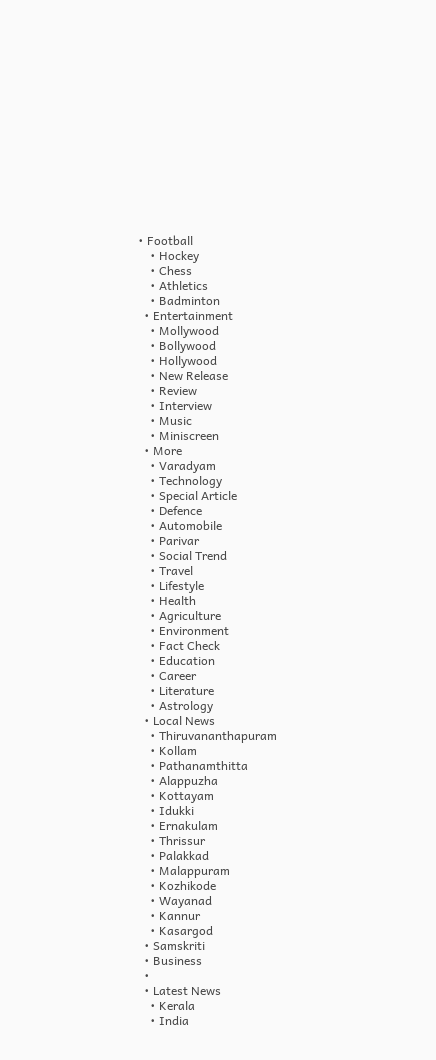• Football
    • Hockey
    • Chess
    • Athletics
    • Badminton
  • Entertainment
    • Mollywood
    • Bollywood
    • Hollywood
    • New Release
    • Review
    • Interview
    • Music
    • Miniscreen
  • More
    • Varadyam
    • Technology
    • Special Article
    • Defence
    • Automobile
    • Parivar
    • Social Trend
    • Travel
    • Lifestyle
    • Health
    • Agriculture
    • Environment
    • Fact Check
    • Education
    • Career
    • Literature
    • Astrology
  • Local News
    • Thiruvananthapuram
    • Kollam
    • Pathanamthitta
    • Alappuzha
    • Kottayam
    • Idukki
    • Ernakulam
    • Thrissur
    • Palakkad
    • Malappuram
    • Kozhikode
    • Wayanad
    • Kannur
    • Kasargod
  • Samskriti
  • Business
  •
  • Latest News
    • Kerala
    • India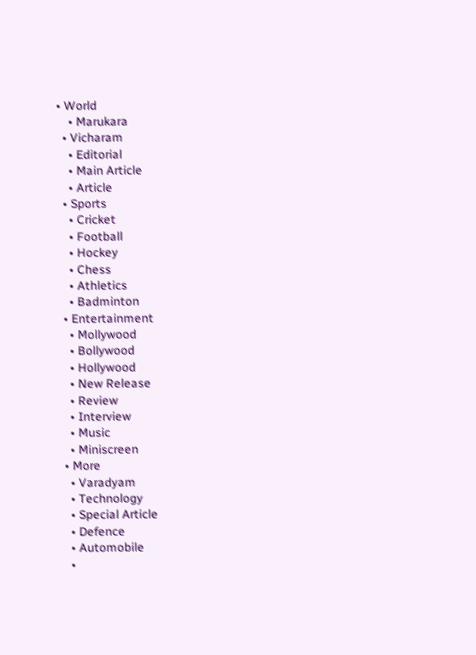• World
    • Marukara
  • Vicharam
    • Editorial
    • Main Article
    • Article
  • Sports
    • Cricket
    • Football
    • Hockey
    • Chess
    • Athletics
    • Badminton
  • Entertainment
    • Mollywood
    • Bollywood
    • Hollywood
    • New Release
    • Review
    • Interview
    • Music
    • Miniscreen
  • More
    • Varadyam
    • Technology
    • Special Article
    • Defence
    • Automobile
    •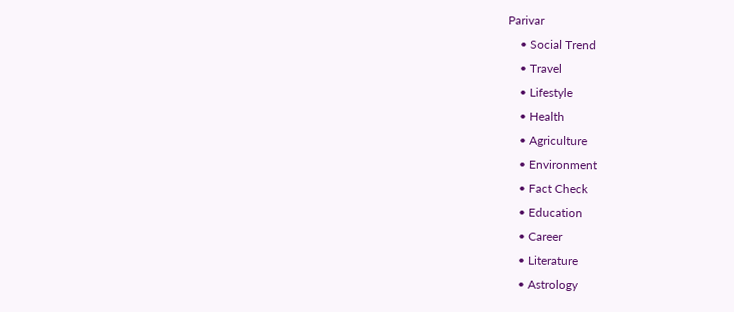Parivar
    • Social Trend
    • Travel
    • Lifestyle
    • Health
    • Agriculture
    • Environment
    • Fact Check
    • Education
    • Career
    • Literature
    • Astrology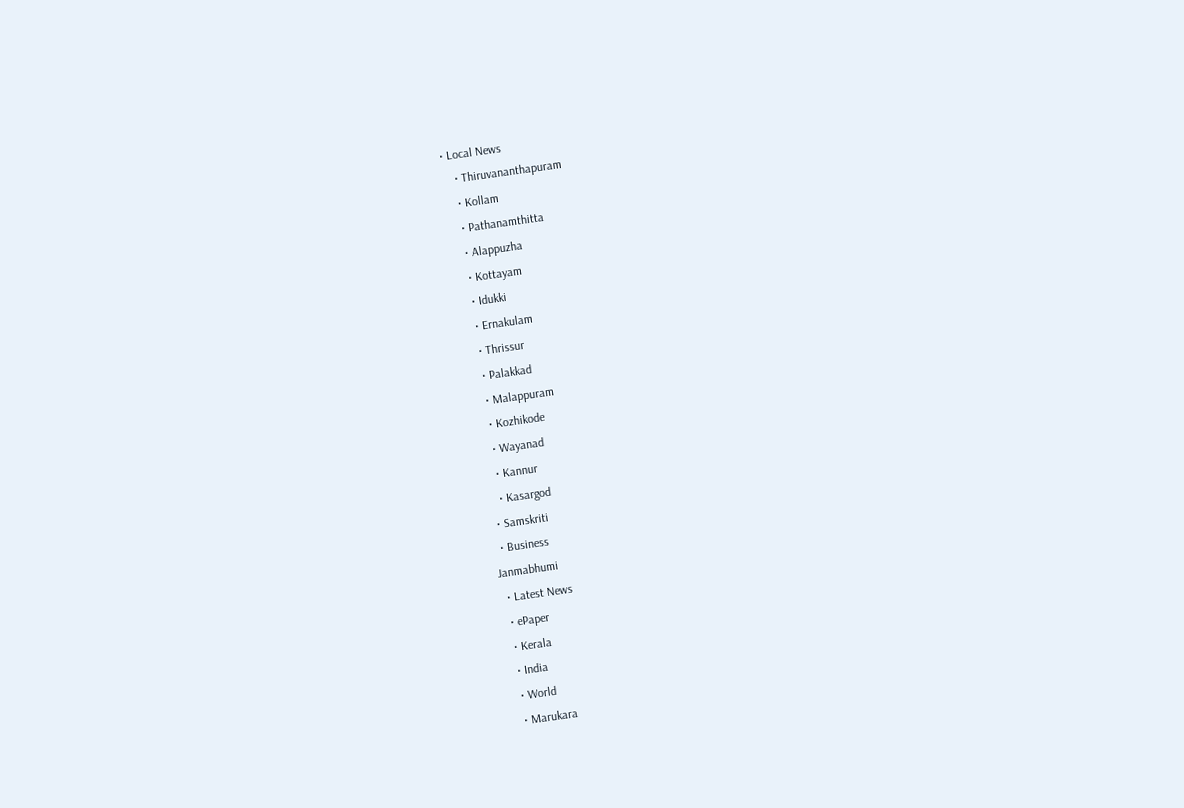• Local News
    • Thiruvananthapuram
    • Kollam
    • Pathanamthitta
    • Alappuzha
    • Kottayam
    • Idukki
    • Ernakulam
    • Thrissur
    • Palakkad
    • Malappuram
    • Kozhikode
    • Wayanad
    • Kannur
    • Kasargod
  • Samskriti
  • Business
Janmabhumi
  • Latest News
  • ePaper
  • Kerala
  • India
  • World
  • Marukara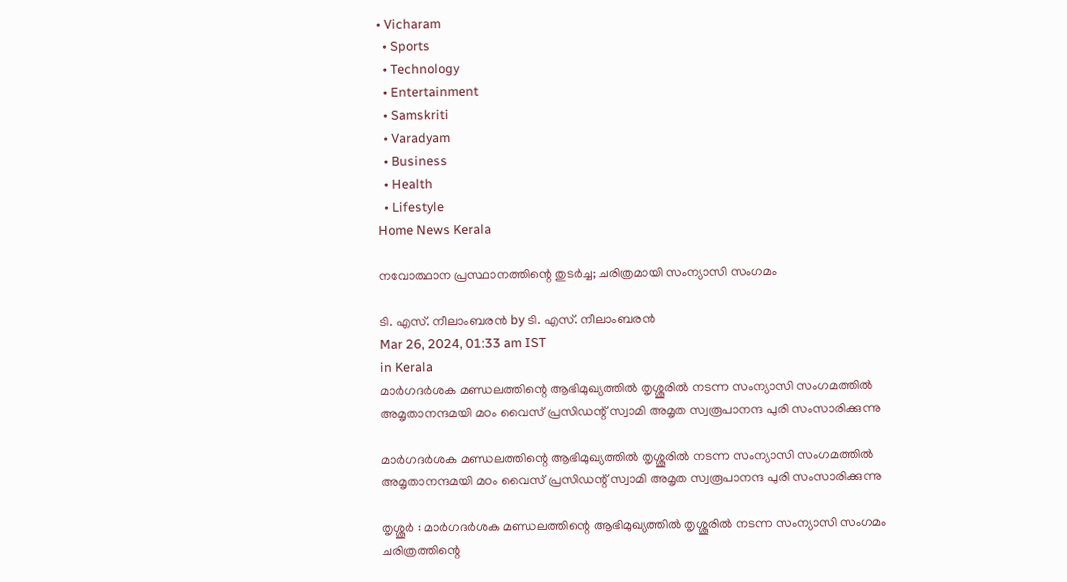• Vicharam
  • Sports
  • Technology
  • Entertainment
  • Samskriti
  • Varadyam
  • Business
  • Health
  • Lifestyle
Home News Kerala

നവോത്ഥാന പ്രസ്ഥാനത്തിന്റെ തുടര്‍ച്ച; ചരിത്രമായി സംന്യാസി സംഗമം

ടി. എസ്. നീലാംബരന്‍ by ടി. എസ്. നീലാംബരന്‍
Mar 26, 2024, 01:33 am IST
in Kerala
മാര്‍ഗദര്‍ശക മണ്ഡലത്തിന്റെ ആഭിമുഖ്യത്തില്‍ തൃശ്ശൂരില്‍ നടന്ന സംന്യാസി സംഗമത്തില്‍ അമൃതാനന്ദമയി മഠം വൈസ് പ്രസിഡന്റ് സ്വാമി അമൃത സ്വരൂപാനന്ദ പുരി സംസാരിക്കുന്നു

മാര്‍ഗദര്‍ശക മണ്ഡലത്തിന്റെ ആഭിമുഖ്യത്തില്‍ തൃശ്ശൂരില്‍ നടന്ന സംന്യാസി സംഗമത്തില്‍ അമൃതാനന്ദമയി മഠം വൈസ് പ്രസിഡന്റ് സ്വാമി അമൃത സ്വരൂപാനന്ദ പുരി സംസാരിക്കുന്നു

തൃശ്ശൂര്‍ : മാര്‍ഗദര്‍ശക മണ്ഡലത്തിന്റെ ആഭിമുഖ്യത്തില്‍ തൃശ്ശൂരില്‍ നടന്ന സംന്യാസി സംഗമം ചരിത്രത്തിന്റെ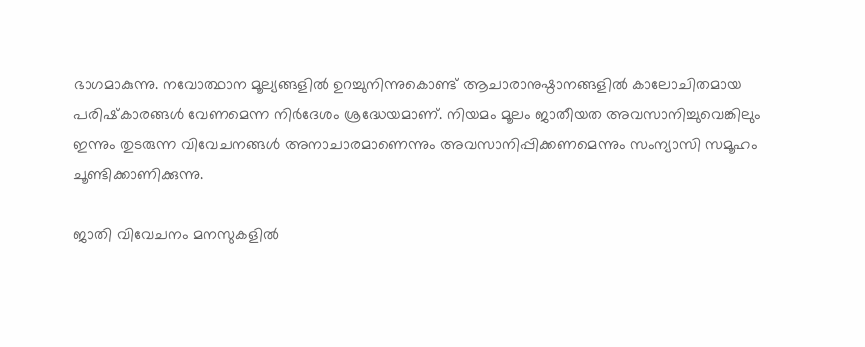ഭാഗമാകുന്നു. നവോത്ഥാന മൂല്യങ്ങളില്‍ ഉറച്ചുനിന്നുകൊണ്ട് ആചാരാനുഷ്ഠാനങ്ങളില്‍ കാലോചിതമായ പരിഷ്‌കാരങ്ങള്‍ വേണമെന്ന നിര്‍ദേശം ശ്രദ്ധേയമാണ്. നിയമം മൂലം ജാതീയത അവസാനിച്ചുവെങ്കിലും ഇന്നും തുടരുന്ന വിവേചനങ്ങള്‍ അനാചാരമാണെന്നും അവസാനിപ്പിക്കണമെന്നും സംന്യാസി സമൂഹം ചൂണ്ടിക്കാണിക്കുന്നു.

ജാതി വിവേചനം മനസുകളില്‍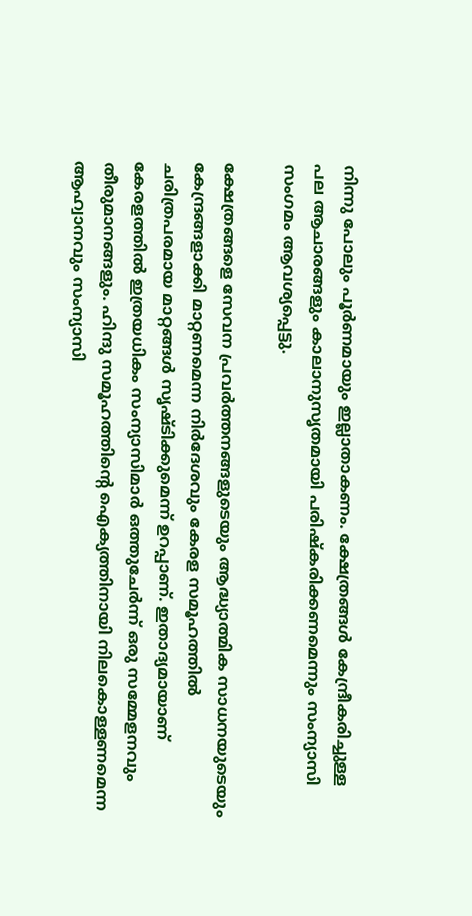നിന്നു പോലും പൂര്‍ണമായും ഇല്ലാതാകണം. ക്ഷേത്രങ്ങള്‍ കേന്ദ്രീകരിച്ചുള്ള പല ആചാരങ്ങളും കാലാനുസൃതമായി പരിഷ്‌കരിക്കണമെന്നും സംന്യാസി സംഗമം ആവശ്യപ്പെട്ടു.

ക്ഷേത്രങ്ങളെ സേവന പ്രവര്‍ത്തനങ്ങളുടെയും ആദ്ധ്യാത്മിക സാധനയുടെയും കേന്ദ്രങ്ങളാക്കി മാറ്റണമെന്ന നിര്‍ദേശവും കേരള സമൂഹത്തില്‍ ചരിത്രപരമായ മാറ്റങ്ങള്‍ സൃഷ്ടിക്കുമെന്ന് ഉറപ്പാണ്. ഇതാദ്യമായാണ് കേരളത്തില്‍ ഇത്രയധികം സംന്യാസിമാര്‍ ഒത്തുചേര്‍ന്ന് ഒരു സമ്മേളനവും തീരുമാനങ്ങളും. ഹിന്ദു സമൂഹത്തിന്റെ ഐക്യത്തിനായി നിലകൊള്ളണമെന്ന ആഹ്വാനവും സംന്യാസി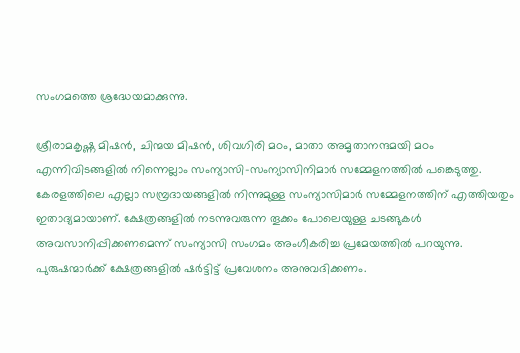സംഗമത്തെ ശ്രദ്ധേയമാക്കുന്നു.

ശ്രീരാമകൃഷ്ണ മിഷന്‍, ചിന്മയ മിഷന്‍, ശിവഗിരി മഠം, മാതാ അമൃതാനന്ദമയി മഠം എന്നിവിടങ്ങളില്‍ നിന്നെല്ലാം സംന്യാസി-സംന്യാസിനിമാര്‍ സമ്മേളനത്തില്‍ പങ്കെടുത്തു. കേരളത്തിലെ എല്ലാ സമ്പ്രദായങ്ങളില്‍ നിന്നുമുള്ള സംന്യാസിമാര്‍ സമ്മേളനത്തിന് എത്തിയതും ഇതാദ്യമായാണ്. ക്ഷേത്രങ്ങളില്‍ നടന്നുവരുന്ന തൂക്കം പോലെയുള്ള ചടങ്ങുകള്‍ അവസാനിപ്പിക്കണമെന്ന് സംന്യാസി സംഗമം അംഗീകരിച്ച പ്രമേയത്തില്‍ പറയുന്നു. പുരുഷന്മാര്‍ക്ക് ക്ഷേത്രങ്ങളില്‍ ഷര്‍ട്ടിട്ട് പ്രവേശനം അനുവദിക്കണം.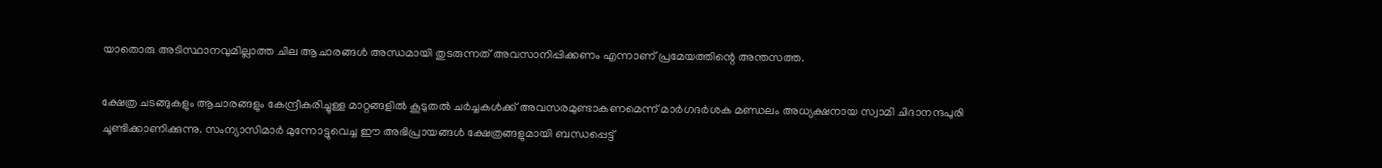യാതൊരു അടിസ്ഥാനവുമില്ലാത്ത ചില ആചാരങ്ങള്‍ അന്ധമായി തുടരുന്നത് അവസാനിപ്പിക്കണം എന്നാണ് പ്രമേയത്തിന്റെ അന്തസത്ത.

ക്ഷേത്ര ചടങ്ങുകളും ആചാരങ്ങളും കേന്ദ്രീകരിച്ചുള്ള മാറ്റങ്ങളില്‍ കൂടുതല്‍ ചര്‍ച്ചകള്‍ക്ക് അവസരമുണ്ടാകണമെന്ന് മാര്‍ഗദര്‍ശക മണ്ഡലം അധ്യക്ഷനായ സ്വാമി ചിദാനന്ദപുരി ചൂണ്ടിക്കാണിക്കുന്നു. സംന്യാസിമാര്‍ മുന്നോട്ടുവെച്ച ഈ അഭിപ്രായങ്ങള്‍ ക്ഷേത്രങ്ങളുമായി ബന്ധപ്പെട്ട്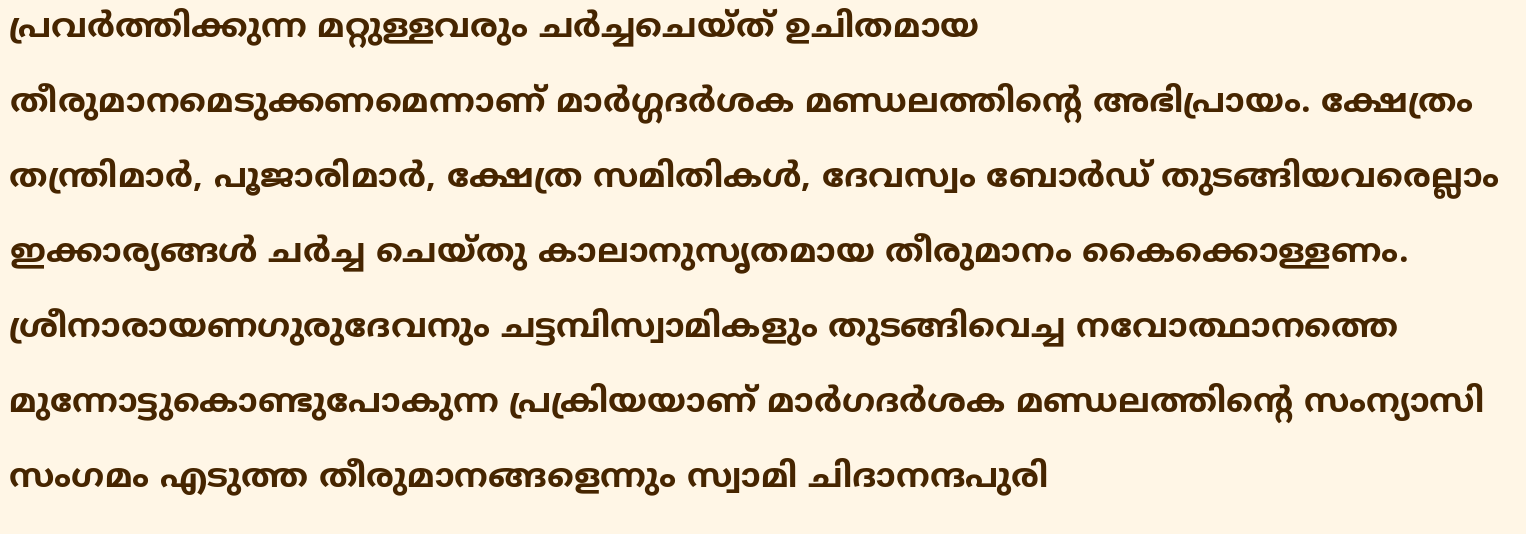പ്രവര്‍ത്തിക്കുന്ന മറ്റുള്ളവരും ചര്‍ച്ചചെയ്ത് ഉചിതമായ തീരുമാനമെടുക്കണമെന്നാണ് മാര്‍ഗ്ഗദര്‍ശക മണ്ഡലത്തിന്റെ അഭിപ്രായം. ക്ഷേത്രം തന്ത്രിമാര്‍, പൂജാരിമാര്‍, ക്ഷേത്ര സമിതികള്‍, ദേവസ്വം ബോര്‍ഡ് തുടങ്ങിയവരെല്ലാം ഇക്കാര്യങ്ങള്‍ ചര്‍ച്ച ചെയ്തു കാലാനുസൃതമായ തീരുമാനം കൈക്കൊള്ളണം. ശ്രീനാരായണഗുരുദേവനും ചട്ടമ്പിസ്വാമികളും തുടങ്ങിവെച്ച നവോത്ഥാനത്തെ മുന്നോട്ടുകൊണ്ടുപോകുന്ന പ്രക്രിയയാണ് മാര്‍ഗദര്‍ശക മണ്ഡലത്തിന്റെ സംന്യാസി സംഗമം എടുത്ത തീരുമാനങ്ങളെന്നും സ്വാമി ചിദാനന്ദപുരി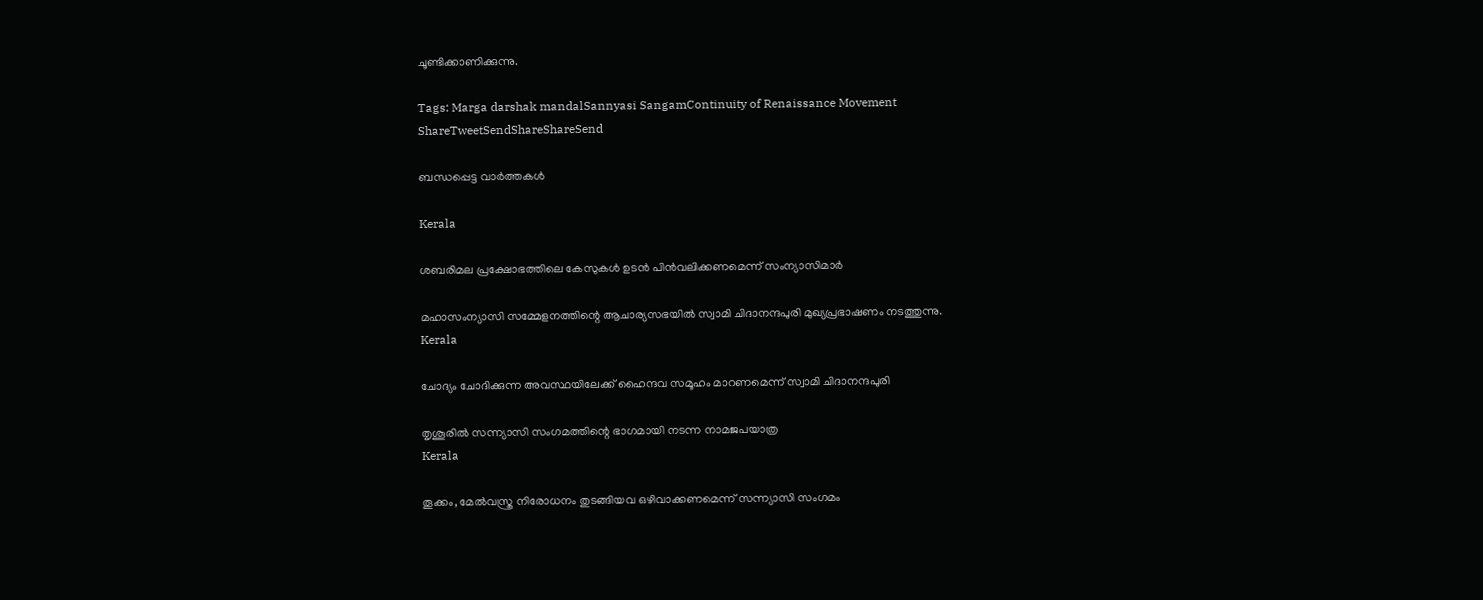ചൂണ്ടിക്കാണിക്കുന്നു.

Tags: Marga darshak mandalSannyasi SangamContinuity of Renaissance Movement
ShareTweetSendShareShareSend

ബന്ധപ്പെട്ട വാര്‍ത്തകള്‍

Kerala

ശബരിമല പ്രക്ഷോഭത്തിലെ കേസുകള്‍ ഉടന്‍ പിന്‍വലിക്കണമെന്ന് സംന്യാസിമാര്‍

മഹാസംന്യാസി സമ്മേളനത്തിന്റെ ആചാര്യസഭയില്‍ സ്വാമി ചിദാനന്ദപുരി മുഖ്യപ്രഭാഷണം നടത്തുന്നു.
Kerala

ചോദ്യം ചോദിക്കുന്ന അവസ്ഥയിലേക്ക് ഹൈന്ദവ സമൂഹം മാറണമെന്ന് സ്വാമി ചിദാനന്ദപുരി

തൃശൂരില്‍ സന്ന്യാസി സംഗമത്തിന്റെ ഭാഗമായി നടന്ന നാമജപയാത്ര
Kerala

തൂക്കം, മേല്‍വസ്ത്ര നിരോധനം തുടങ്ങിയവ ഒഴിവാക്കണമെന്ന് സന്ന്യാസി സംഗമം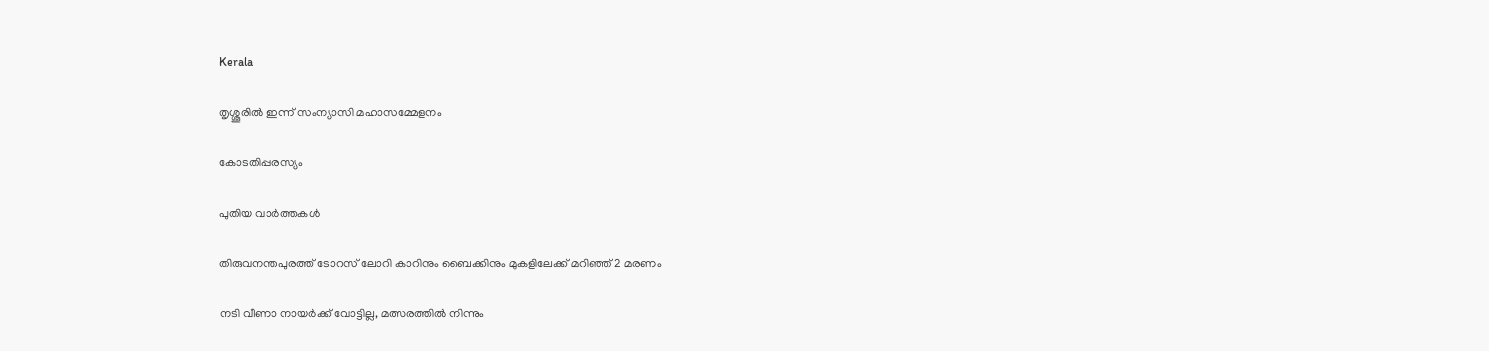Kerala

തൃശ്ശൂരില്‍ ഇന്ന് സംന്യാസി മഹാസമ്മേളനം

കോടതിപ്പരസ്യം

പുതിയ വാര്‍ത്തകള്‍

തിരുവനന്തപുരത്ത് ടോറസ് ലോറി കാറിനും ബൈക്കിനും മുകളിലേക്ക് മറിഞ്ഞ് 2 മരണം

നടി വീണാ നായര്‍ക്ക് വോട്ടില്ല, മത്സരത്തില്‍ നിന്നും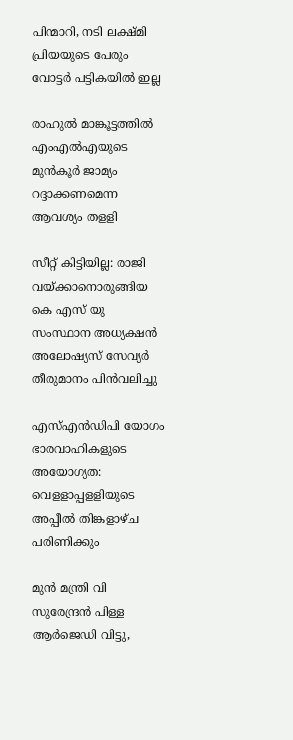പിന്മാറി, നടി ലക്ഷ്മി പ്രിയയുടെ പേരും വോട്ടര്‍ പട്ടികയില്‍ ഇല്ല

രാഹുല്‍ മാങ്കൂട്ടത്തില്‍ എംഎല്‍എയുടെ മുന്‍കൂര്‍ ജാമ്യം റദ്ദാക്കണമെന്ന ആവശ്യം തളളി

സീറ്റ് കിട്ടിയില്ല: രാജി വയ്‌ക്കാനൊരുങ്ങിയ കെ എസ് യു സംസ്ഥാന അധ്യക്ഷന്‍ അലോഷ്യസ് സേവ്യര്‍ തീരുമാനം പിന്‍വലിച്ചു

എസ്എന്‍ഡിപി യോഗം ഭാരവാഹികളുടെ അയോഗ്യത: വെളളാപ്പളളിയുടെ അപ്പീല്‍ തിങ്കളാഴ്ച പരിണിക്കും

മുന്‍ മന്ത്രി വി സുരേന്ദ്രന്‍ പിള്ള ആര്‍ജെഡി വിട്ടു,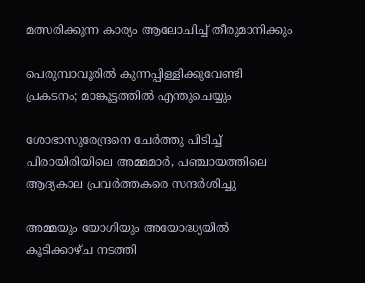മത്സരിക്കുന്ന കാര്യം ആലോചിച്ച് തീരുമാനിക്കും

പെരുമ്പാവൂരിൽ കുന്നപ്പിള്ളിക്കുവേണ്ടി പ്രകടനം; മാങ്കൂട്ടത്തിൽ എന്തുചെയ്യും

ശോഭാസുരേന്ദ്രനെ ചേര്‍ത്തു പിടിച്ച് പിരായിരിയിലെ അമ്മമാര്‍, പഞ്ചായത്തിലെ ആദ്യകാല പ്രവര്‍ത്തകരെ സന്ദര്‍ശിച്ചു

അമ്മയും യോഗിയും അയോദ്ധ്യയിൽ കൂടിക്കാഴ്ച നടത്തി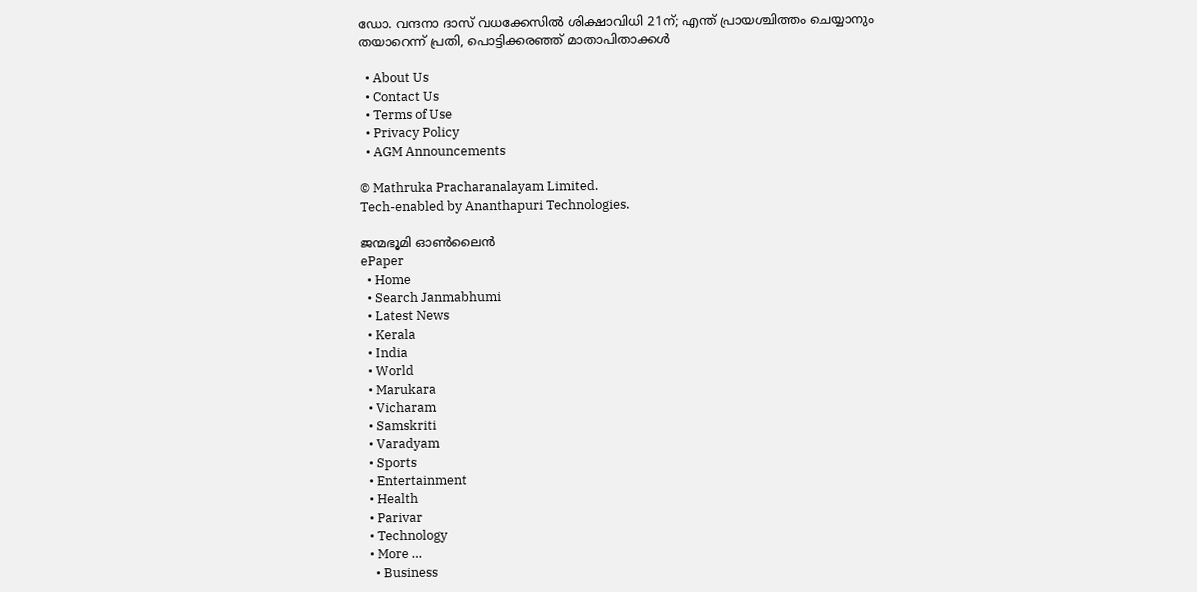ഡോ. വന്ദനാ ദാസ് വധക്കേസിൽ ശിക്ഷാവിധി 21ന്; എന്ത് പ്രായശ്ചിത്തം ചെയ്യാനും തയാറെന്ന് പ്രതി, പൊട്ടിക്കരഞ്ഞ് മാതാപിതാക്കൾ

  • About Us
  • Contact Us
  • Terms of Use
  • Privacy Policy
  • AGM Announcements

© Mathruka Pracharanalayam Limited.
Tech-enabled by Ananthapuri Technologies.

ജന്മഭൂമി ഓണ്‍ലൈന്‍
ePaper
  • Home
  • Search Janmabhumi
  • Latest News
  • Kerala
  • India
  • World
  • Marukara
  • Vicharam
  • Samskriti
  • Varadyam
  • Sports
  • Entertainment
  • Health
  • Parivar
  • Technology
  • More …
    • Business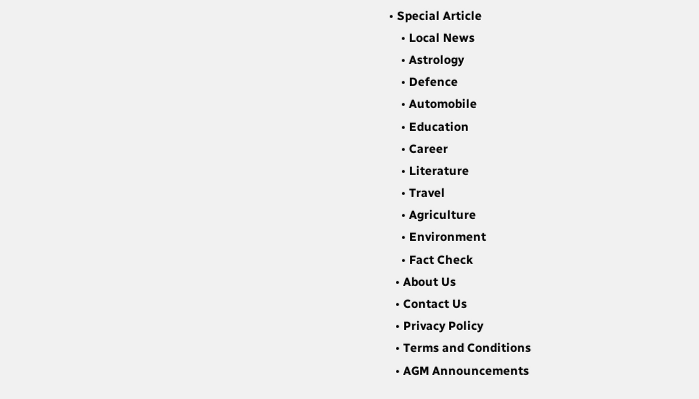• Special Article
    • Local News
    • Astrology
    • Defence
    • Automobile
    • Education
    • Career
    • Literature
    • Travel
    • Agriculture
    • Environment
    • Fact Check
  • About Us
  • Contact Us
  • Privacy Policy
  • Terms and Conditions
  • AGM Announcements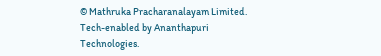© Mathruka Pracharanalayam Limited.
Tech-enabled by Ananthapuri Technologies.